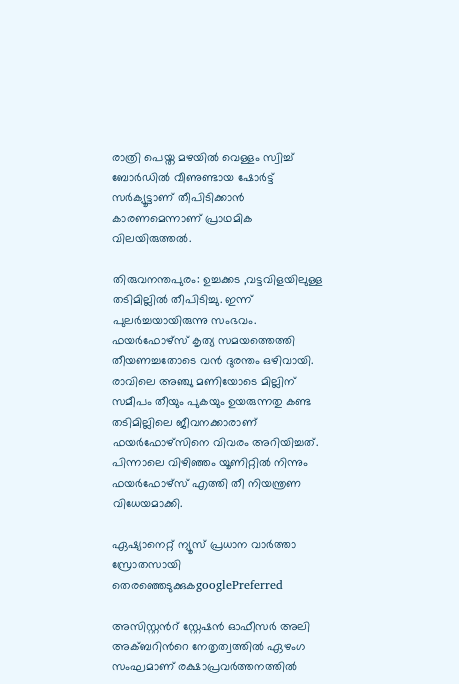രാത്രി പെയ്ത മഴയിൽ വെള്ളം സ്വിച്ച് ബോർഡിൽ വീണുണ്ടായ ഷോർട്ട് സർക്യൂട്ടാണ് തീപിടിക്കാൻ കാരണമെന്നാണ് പ്രാഥമിക വിലയിരുത്തൽ.

തിരുവനന്തപുരം: ഉച്ചക്കട ,വട്ടവിളയിലുള്ള തടിമില്ലിൽ തീപിടിച്ചു. ഇന്ന് പുലർച്ചയായിരുന്നു സംഭവം. ഫയർഫോഴ്സ് കൃത്യ സമയത്തെത്തി തീയണച്ചതോടെ വൻ ദുരന്തം ഒഴിവായി. രാവിലെ അഞ്ചു മണിയോടെ മില്ലിന് സമീപം തീയും പുകയും ഉയരുന്നതു കണ്ട തടിമില്ലിലെ ജീവനക്കാരാണ് ഫയർഫോഴ്സിനെ വിവരം അറിയിച്ചത്. പിന്നാലെ വിഴിഞ്ഞം യൂണിറ്റിൽ നിന്നും ഫയർഫോഴ്സ് എത്തി തീ നിയന്ത്രണ വിധേയമാക്കി.

ഏഷ്യാനെറ്റ് ന്യൂസ് പ്രധാന വാർത്താ സ്രോതസായി തെരഞ്ഞെടുക്കുകgooglePreferred

അസിസ്റ്റന്‍റ് സ്റ്റേഷൻ ഓഫീസർ അലി അക്ബറിന്‍റെ നേതൃത്വത്തിൽ ഏഴംഗ സംഘമാണ് രക്ഷാപ്രവർത്തനത്തിൽ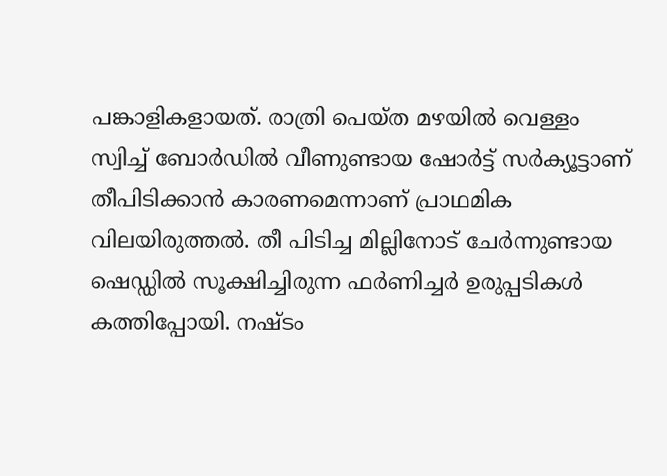പങ്കാളികളായത്. രാത്രി പെയ്ത മഴയിൽ വെള്ളം സ്വിച്ച് ബോർഡിൽ വീണുണ്ടായ ഷോർട്ട് സർക്യൂട്ടാണ് തീപിടിക്കാൻ കാരണമെന്നാണ് പ്രാഥമിക വിലയിരുത്തൽ. തീ പിടിച്ച മില്ലിനോട് ചേർന്നുണ്ടായ ഷെഡ്ഡിൽ സൂക്ഷിച്ചിരുന്ന ഫർണിച്ചർ ഉരുപ്പടികൾ കത്തിപ്പോയി. നഷ്ടം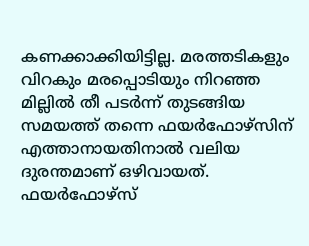കണക്കാക്കിയിട്ടില്ല. മരത്തടികളും വിറകും മരപ്പൊടിയും നിറഞ്ഞ മില്ലിൽ തീ പടർന്ന് തുടങ്ങിയ സമയത്ത് തന്നെ ഫയർഫോഴ്സിന് എത്താനായതിനാൽ വലിയ ദുരന്തമാണ് ഒഴിവായത്. ഫയർഫോഴ്സ്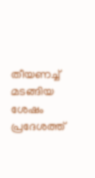തീയണച്ച് മടങ്ങിയ ശേഷം പ്രദേശത്ത്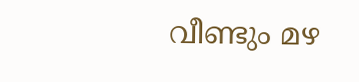വീണ്ടും മഴ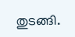തുടങ്ങി.